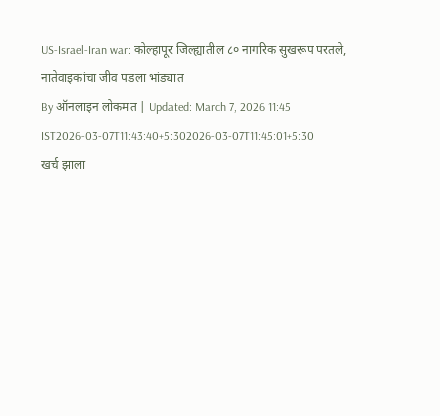US-Israel-Iran war: कोल्हापूर जिल्ह्यातील ८० नागरिक सुखरूप परतले, नातेवाइकांचा जीव पडला भांड्यात
By ऑनलाइन लोकमत | Updated: March 7, 2026 11:45 IST2026-03-07T11:43:40+5:302026-03-07T11:45:01+5:30
खर्च झाला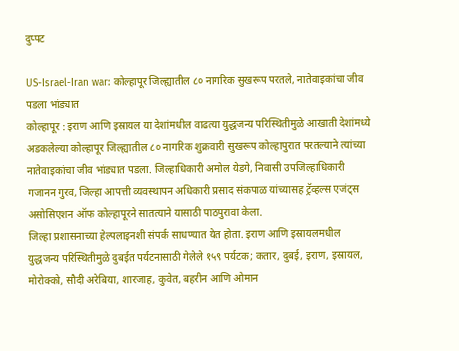दुप्पट

US-Israel-Iran war: कोल्हापूर जिल्ह्यातील ८० नागरिक सुखरूप परतले, नातेवाइकांचा जीव पडला भांड्यात
कोल्हापूर : इराण आणि इस्रायल या देशांमधील वाढत्या युद्धजन्य परिस्थितीमुळे आखाती देशांमध्ये अडकलेल्या कोल्हापूर जिल्ह्यातील ८० नागरिक शुक्रवारी सुखरूप कोल्हापुरात परतल्याने त्यांच्या नातेवाइकांचा जीव भांड्यात पडला. जिल्हाधिकारी अमोल येडगे, निवासी उपजिल्हाधिकारी गजानन गुरव, जिल्हा आपत्ती व्यवस्थापन अधिकारी प्रसाद संकपाळ यांच्यासह ट्रॅव्हल्स एजंट्स असोसिएशन ऑफ कोल्हापूरने सातत्याने यासाठी पाठपुरावा केला.
जिल्हा प्रशासनाच्या हेल्पलाइनशी संपर्क साधण्यात येत होता. इराण आणि इस्रायलमधील युद्धजन्य परिस्थितीमुळे दुबईत पर्यटनासाठी गेलेले १५९ पर्यटक; कतार, दुबई, इराण, इस्रायल, मोरोक्को, सौदी अरेबिया, शारजाह, कुवेत, बहरीन आणि ओमान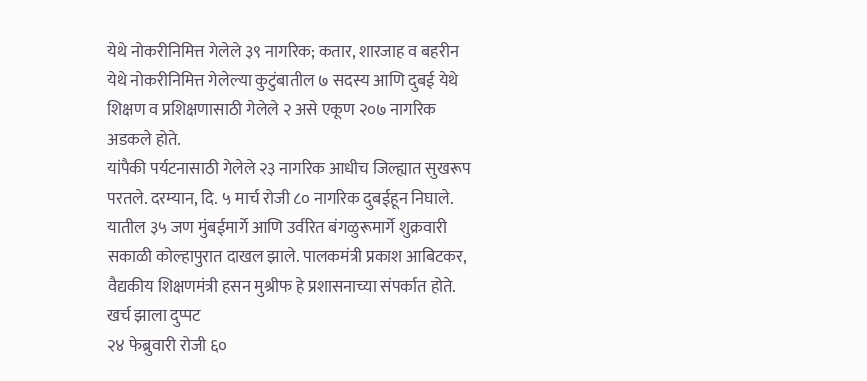येथे नोकरीनिमित्त गेलेले ३९ नागरिक; कतार, शारजाह व बहरीन येथे नोकरीनिमित्त गेलेल्या कुटुंबातील ७ सदस्य आणि दुबई येथे शिक्षण व प्रशिक्षणासाठी गेलेले २ असे एकूण २०७ नागरिक अडकले होते.
यांपैकी पर्यटनासाठी गेलेले २३ नागरिक आधीच जिल्ह्यात सुखरूप परतले. दरम्यान, दि. ५ मार्च रोजी ८० नागरिक दुबईहून निघाले. यातील ३५ जण मुंबईमार्गे आणि उर्वरित बंगळुरूमार्गे शुक्रवारी सकाळी कोल्हापुरात दाखल झाले. पालकमंत्री प्रकाश आबिटकर, वैद्यकीय शिक्षणमंत्री हसन मुश्रीफ हे प्रशासनाच्या संपर्कात होते.
खर्च झाला दुप्पट
२४ फेब्रुवारी रोजी ६०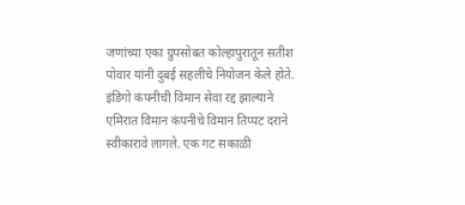जणांच्या एका ग्रुपसोबत कोल्हापुरातून सतीश पोवार यांनी दुबई सहलीचे नियोजन केले होते. इंडिगो कंपनीची विमान सेवा रद्द झाल्याने एमिरात विमान कंपनीचे विमान तिप्पट दराने स्वीकारावे लागले. एक गट सकाळी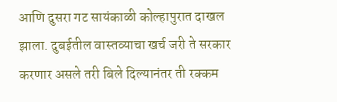आणि दुसरा गट सायंकाळी कोल्हापुरात दाखल झाला. दुबईतील वास्तव्याचा खर्च जरी ते सरकार करणार असले तरी बिले दिल्यानंतर ती रक्कम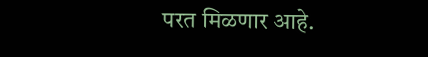परत मिळणार आहे.